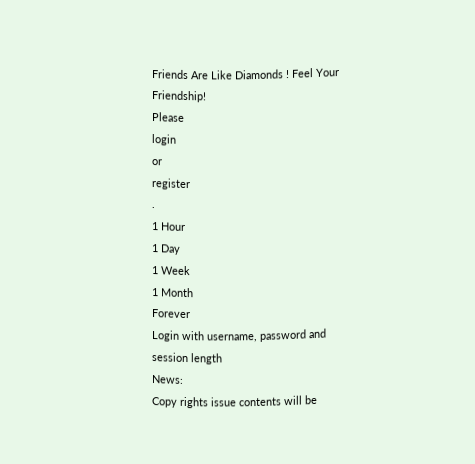Friends Are Like Diamonds ! Feel Your Friendship!
Please
login
or
register
.
1 Hour
1 Day
1 Week
1 Month
Forever
Login with username, password and session length
News:
Copy rights issue contents will be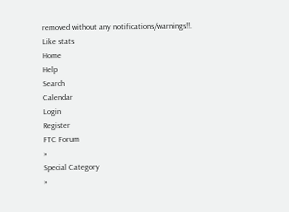removed without any notifications/warnings!!.
Like stats
Home
Help
Search
Calendar
Login
Register
FTC Forum
»
Special Category
»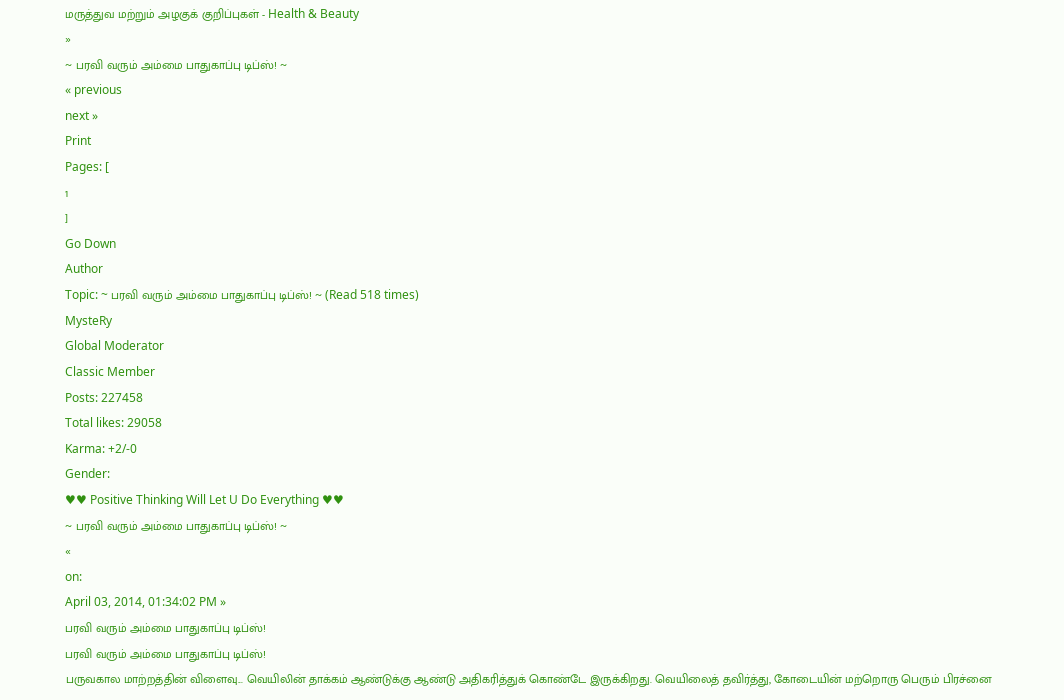மருத்துவ மற்றும் அழகுக் குறிப்புகள் - Health & Beauty
»
~ பரவி வரும் அம்மை பாதுகாப்பு டிப்ஸ்! ~
« previous
next »
Print
Pages: [
1
]
Go Down
Author
Topic: ~ பரவி வரும் அம்மை பாதுகாப்பு டிப்ஸ்! ~ (Read 518 times)
MysteRy
Global Moderator
Classic Member
Posts: 227458
Total likes: 29058
Karma: +2/-0
Gender:
♥♥ Positive Thinking Will Let U Do Everything ♥♥
~ பரவி வரும் அம்மை பாதுகாப்பு டிப்ஸ்! ~
«
on:
April 03, 2014, 01:34:02 PM »
பரவி வரும் அம்மை பாதுகாப்பு டிப்ஸ்!
பரவி வரும் அம்மை பாதுகாப்பு டிப்ஸ்!
பருவகால மாற்றத்தின் விளைவு... வெயிலின் தாக்கம் ஆண்டுக்கு ஆண்டு அதிகரித்துக் கொண்டே இருக்கிறது. வெயிலைத் தவிர்த்து, கோடையின் மற்றொரு பெரும் பிரச்னை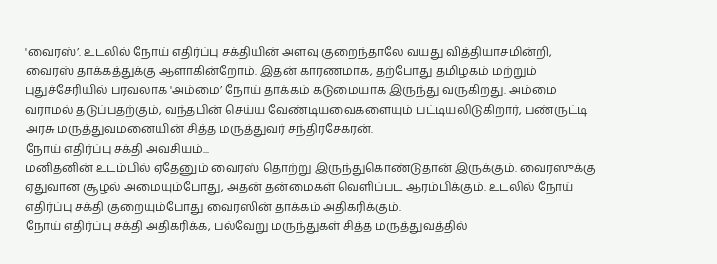'வைரஸ்’. உடலில் நோய் எதிர்ப்பு சக்தியின் அளவு குறைந்தாலே வயது வித்தியாசமின்றி, வைரஸ் தாக்கத்துக்கு ஆளாகின்றோம். இதன் காரணமாக, தற்போது தமிழகம் மற்றும் புதுச்சேரியில் பரவலாக 'அம்மை’ நோய் தாக்கம் கடுமையாக இருந்து வருகிறது. அம்மை வராமல் தடுப்பதற்கும், வந்தபின் செய்ய வேண்டியவைகளையும் பட்டியலிடுகிறார், பண்ருட்டி அரசு மருத்துவமனையின் சித்த மருத்துவர் சந்திரசேகரன்.
நோய் எதிர்ப்பு சக்தி அவசியம்...
மனிதனின் உடம்பில் ஏதேனும் வைரஸ் தொற்று இருந்துகொண்டுதான் இருக்கும். வைரஸுக்கு ஏதுவான சூழல் அமையும்போது, அதன் தன்மைகள் வெளிப்பட ஆரம்பிக்கும். உடலில் நோய் எதிர்ப்பு சக்தி குறையும்போது வைரஸின் தாக்கம் அதிகரிக்கும்.
நோய் எதிர்ப்பு சக்தி அதிகரிக்க, பல்வேறு மருந்துகள் சித்த மருத்துவத்தில்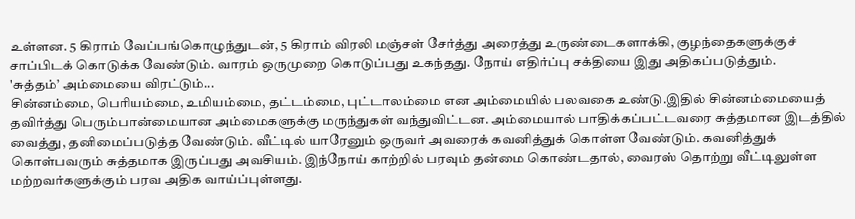உள்ளன. 5 கிராம் வேப்பங்கொழுந்துடன், 5 கிராம் விரலி மஞ்சள் சேர்த்து அரைத்து உருண்டைகளாக்கி, குழந்தைகளுக்குச் சாப்பிடக் கொடுக்க வேண்டும். வாரம் ஒருமுறை கொடுப்பது உகந்தது. நோய் எதிர்ப்பு சக்தியை இது அதிகப்படுத்தும்.
'சுத்தம்’ அம்மையை விரட்டும்...
சின்னம்மை, பெரியம்மை, உமியம்மை, தட்டம்மை, புட்டாலம்மை என அம்மையில் பலவகை உண்டு.இதில் சின்னம்மையைத் தவிர்த்து பெரும்பான்மையான அம்மைகளுக்கு மருந்துகள் வந்துவிட்டன. அம்மையால் பாதிக்கப்பட்டவரை சுத்தமான இடத்தில் வைத்து, தனிமைப்படுத்த வேண்டும். வீட்டில் யாரேனும் ஒருவர் அவரைக் கவனித்துக் கொள்ள வேண்டும். கவனித்துக் கொள்பவரும் சுத்தமாக இருப்பது அவசியம். இந்நோய் காற்றில் பரவும் தன்மை கொண்டதால், வைரஸ் தொற்று வீட்டிலுள்ள மற்றவர்களுக்கும் பரவ அதிக வாய்ப்புள்ளது.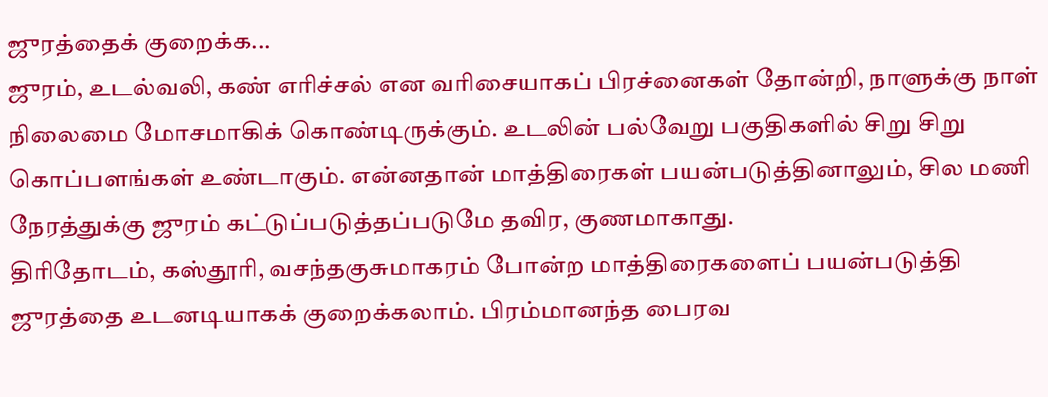ஜுரத்தைக் குறைக்க...
ஜுரம், உடல்வலி, கண் எரிச்சல் என வரிசையாகப் பிரச்னைகள் தோன்றி, நாளுக்கு நாள் நிலைமை மோசமாகிக் கொண்டிருக்கும். உடலின் பல்வேறு பகுதிகளில் சிறு சிறு கொப்பளங்கள் உண்டாகும். என்னதான் மாத்திரைகள் பயன்படுத்தினாலும், சில மணி நேரத்துக்கு ஜுரம் கட்டுப்படுத்தப்படுமே தவிர, குணமாகாது.
திரிதோடம், கஸ்தூரி, வசந்தகுசுமாகரம் போன்ற மாத்திரைகளைப் பயன்படுத்தி ஜுரத்தை உடனடியாகக் குறைக்கலாம். பிரம்மானந்த பைரவ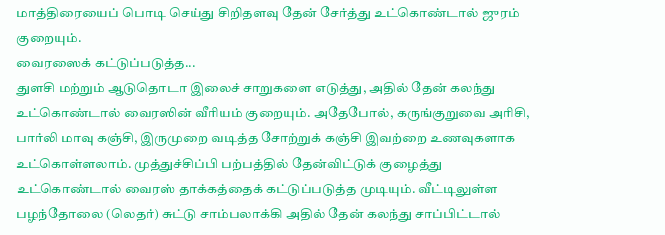மாத்திரையைப் பொடி செய்து சிறிதளவு தேன் சேர்த்து உட்கொண்டால் ஜுரம் குறையும்.
வைரஸைக் கட்டுப்படுத்த...
துளசி மற்றும் ஆடுதொடா இலைச் சாறுகளை எடுத்து, அதில் தேன் கலந்து உட்கொண்டால் வைரஸின் வீரியம் குறையும். அதேபோல், கருங்குறுவை அரிசி, பார்லி மாவு கஞ்சி, இருமுறை வடித்த சோற்றுக் கஞ்சி இவற்றை உணவுகளாக உட்கொள்ளலாம். முத்துச்சிப்பி பற்பத்தில் தேன்விட்டுக் குழைத்து உட்கொண்டால் வைரஸ் தாக்கத்தைக் கட்டுப்படுத்த முடியும். வீட்டிலுள்ள பழந்தோலை (லெதர்) சுட்டு சாம்பலாக்கி அதில் தேன் கலந்து சாப்பிட்டால்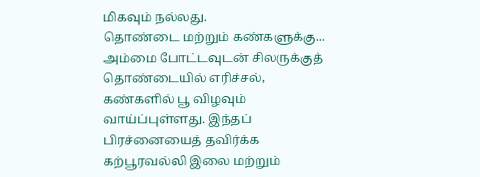மிகவும் நல்லது.
தொண்டை மற்றும் கண்களுக்கு...
அம்மை போட்டவுடன் சிலருக்குத் தொண்டையில் எரிச்சல், கண்களில் பூ விழவும் வாய்ப்புள்ளது. இந்தப் பிரச்னையைத் தவிர்க்க கற்பூரவல்லி இலை மற்றும்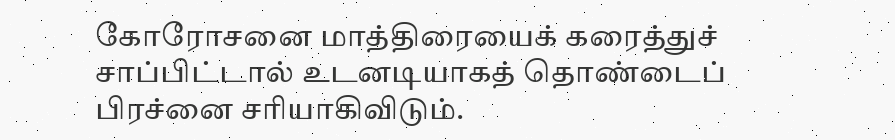கோரோசனை மாத்திரையைக் கரைத்துச் சாப்பிட்டால் உடனடியாகத் தொண்டைப் பிரச்னை சரியாகிவிடும்.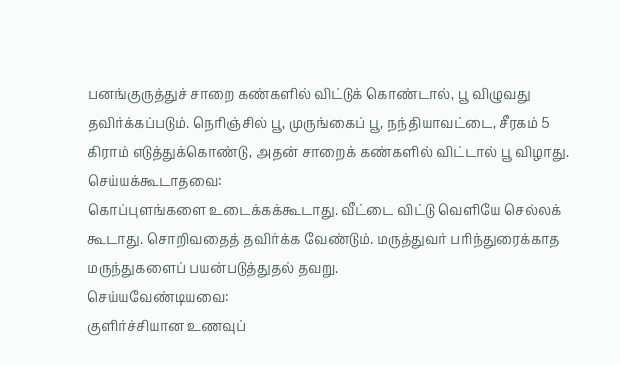பனங்குருத்துச் சாறை கண்களில் விட்டுக் கொண்டால், பூ விழுவது தவிர்க்கப்படும். நெரிஞ்சில் பூ, முருங்கைப் பூ, நந்தியாவட்டை, சீரகம் 5 கிராம் எடுத்துக்கொண்டு, அதன் சாறைக் கண்களில் விட்டால் பூ விழாது.
செய்யக்கூடாதவை:
கொப்புளங்களை உடைக்கக்கூடாது. வீட்டை விட்டு வெளியே செல்லக் கூடாது. சொறிவதைத் தவிர்க்க வேண்டும். மருத்துவர் பரிந்துரைக்காத மருந்துகளைப் பயன்படுத்துதல் தவறு.
செய்யவேண்டியவை:
குளிர்ச்சியான உணவுப்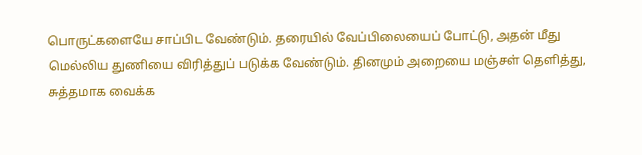பொருட்களையே சாப்பிட வேண்டும். தரையில் வேப்பிலையைப் போட்டு, அதன் மீது மெல்லிய துணியை விரித்துப் படுக்க வேண்டும். தினமும் அறையை மஞ்சள் தெளித்து, சுத்தமாக வைக்க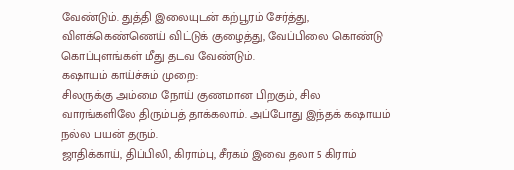வேண்டும். துத்தி இலையுடன் கற்பூரம் சேர்த்து, விளக்கெண்ணெய் விட்டுக் குழைத்து, வேப்பிலை கொண்டு கொப்புளங்கள் மீது தடவ வேண்டும்.
கஷாயம் காய்ச்சும் முறை:
சிலருக்கு அம்மை நோய் குணமான பிறகும், சில வாரங்களிலே திரும்பத் தாக்கலாம். அப்போது இந்தக் கஷாயம் நல்ல பயன் தரும்.
ஜாதிக்காய், திப்பிலி, கிராம்பு, சீரகம் இவை தலா 5 கிராம்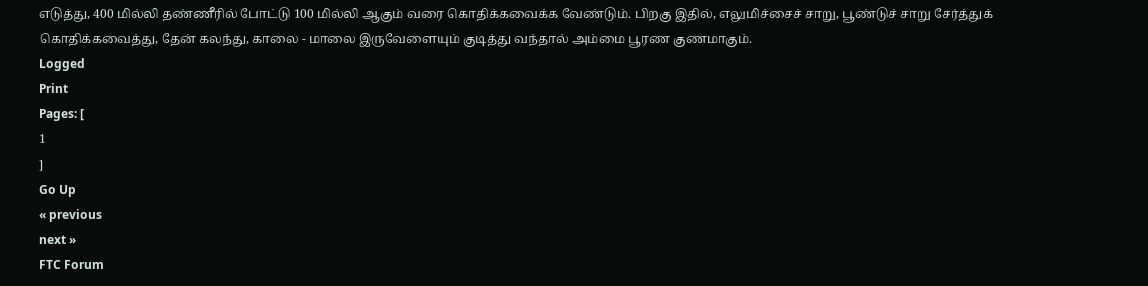எடுத்து, 400 மில்லி தண்ணீரில் போட்டு 100 மில்லி ஆகும் வரை கொதிக்கவைக்க வேண்டும். பிறகு இதில், எலுமிச்சைச் சாறு, பூண்டுச் சாறு சேர்த்துக் கொதிக்கவைத்து, தேன் கலந்து, காலை - மாலை இருவேளையும் குடித்து வந்தால் அம்மை பூரண குணமாகும்.
Logged
Print
Pages: [
1
]
Go Up
« previous
next »
FTC Forum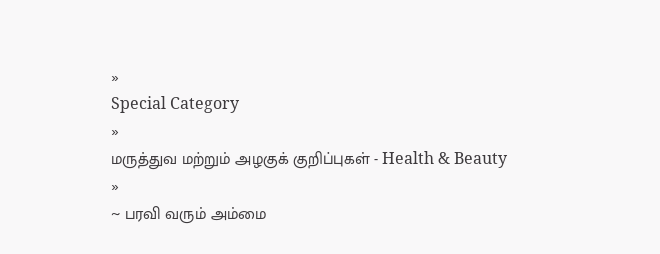»
Special Category
»
மருத்துவ மற்றும் அழகுக் குறிப்புகள் - Health & Beauty
»
~ பரவி வரும் அம்மை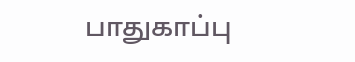பாதுகாப்பு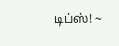டிப்ஸ்! ~